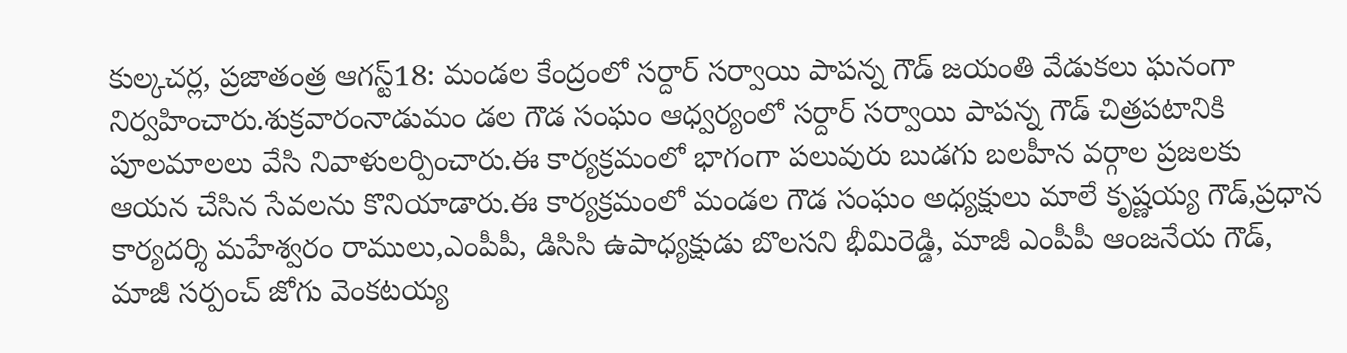కుల్కచర్ల, ప్రజాతంత్ర ఆగస్ట్18: మండల కేంద్రంలో సర్దార్ సర్వాయి పాపన్న గౌడ్ జయంతి వేడుకలు ఘనంగా నిర్వహించారు.శుక్రవారంనాడుమం డల గౌడ సంఘం ఆధ్వర్యంలో సర్దార్ సర్వాయి పాపన్న గౌడ్ చిత్రపటానికి పూలమాలలు వేసి నివాళులర్పించారు.ఈ కార్యక్రమంలో భాగంగా పలువురు బుడగు బలహీన వర్గాల ప్రజలకు
ఆయన చేసిన సేవలను కొనియాడారు.ఈ కార్యక్రమంలో మండల గౌడ సంఘం అధ్యక్షులు మాలే కృష్ణయ్య గౌడ్,ప్రధాన కార్యదర్శి మహేశ్వరం రాములు,ఎంపీపీ, డిసిసి ఉపాధ్యక్షుడు బొలసని భీమిరెడ్డి, మాజీ ఎంపీపీ ఆంజనేయ గౌడ్, మాజీ సర్పంచ్ జోగు వెంకటయ్య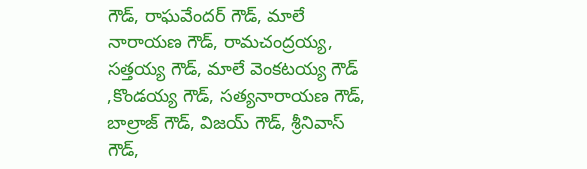గౌడ్, రాఘవేందర్ గౌడ్, మాలే నారాయణ గౌడ్, రామచంద్రయ్య, సత్తయ్య గౌడ్, మాలే వెంకటయ్య గౌడ్ ,కొండయ్య గౌడ్, సత్యనారాయణ గౌడ్, బాల్రాజ్ గౌడ్, విజయ్ గౌడ్, శ్రీనివాస్ గౌడ్,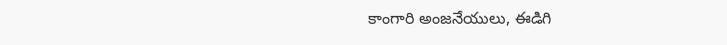కాంగారి అంజనేయులు, ఈడిగి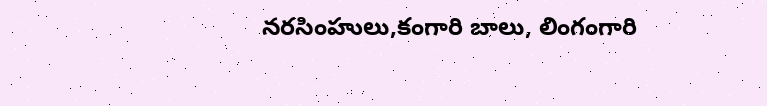నరసింహులు,కంగారి బాలు, లింగంగారి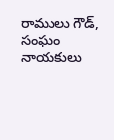రాములు గౌడ్, సంఘం నాయకులు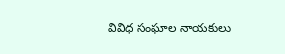వివిధ సంఘాల నాయకులు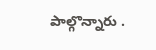పాల్గొన్నారు .